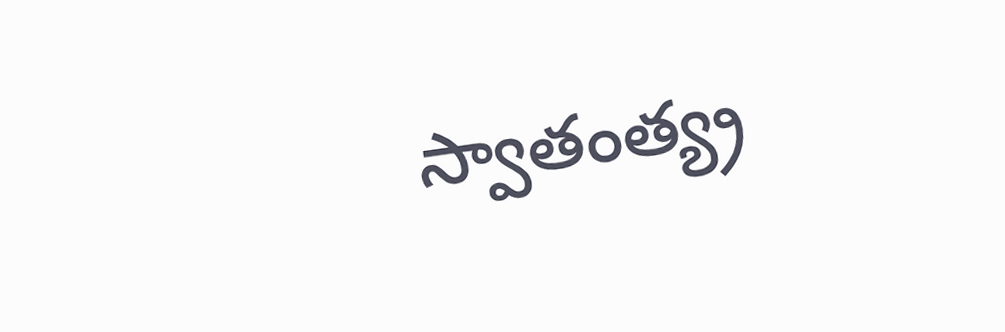స్వాతంత్య్ర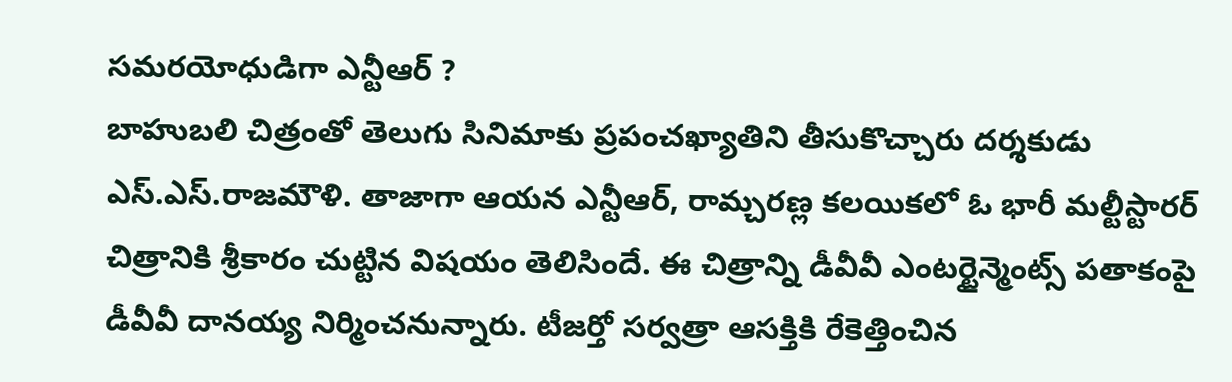సమరయోధుడిగా ఎన్టీఆర్ ?
బాహుబలి చిత్రంతో తెలుగు సినిమాకు ప్రపంచఖ్యాతిని తీసుకొచ్చారు దర్శకుడు ఎస్.ఎస్.రాజమౌళి. తాజాగా ఆయన ఎన్టీఆర్, రామ్చరణ్ల కలయికలో ఓ భారీ మల్టీస్టారర్ చిత్రానికి శ్రీకారం చుట్టిన విషయం తెలిసిందే. ఈ చిత్రాన్ని డీవీవీ ఎంటర్టైన్మెంట్స్ పతాకంపై డీవీవీ దానయ్య నిర్మించనున్నారు. టీజర్తో సర్వత్రా ఆసక్తికి రేకెత్తించిన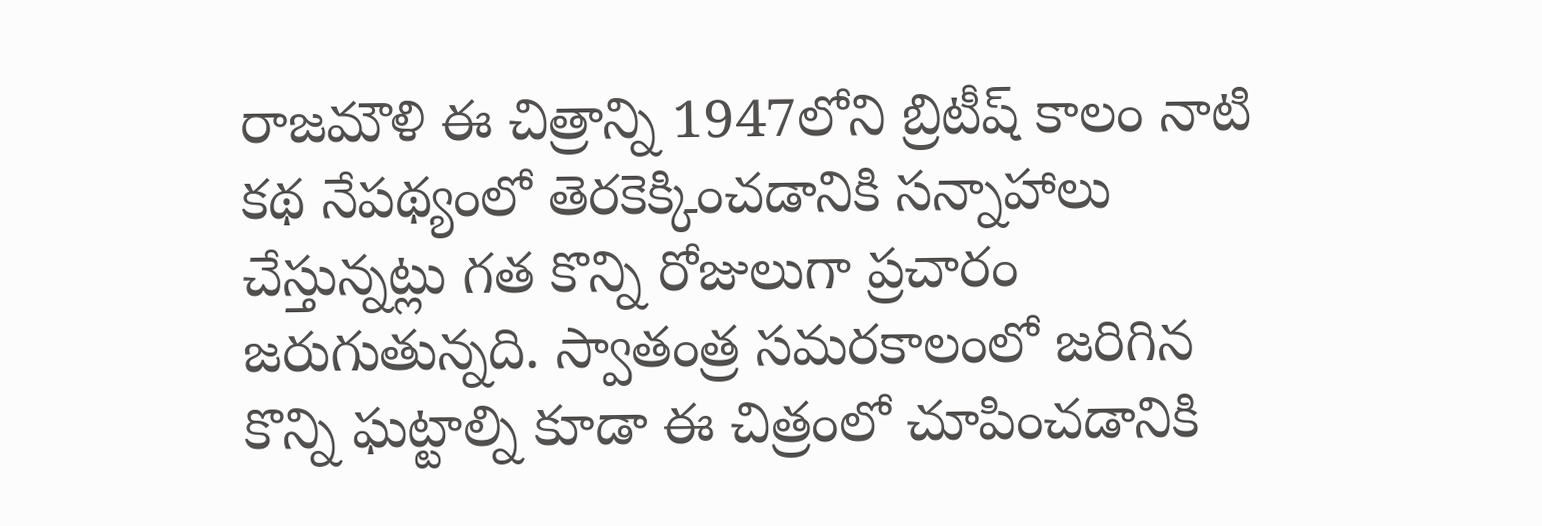రాజమౌళి ఈ చిత్రాన్ని 1947లోని బ్రిటీష్ కాలం నాటి కథ నేపథ్యంలో తెరకెక్కించడానికి సన్నాహాలు చేస్తున్నట్లు గత కొన్ని రోజులుగా ప్రచారం జరుగుతున్నది. స్వాతంత్ర సమరకాలంలో జరిగిన కొన్ని ఘట్టాల్ని కూడా ఈ చిత్రంలో చూపించడానికి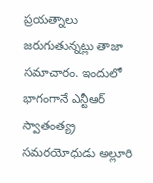ప్రయత్నాలు జరుగుతున్నట్లు తాజా సమాచారం. ఇందులో భాగంగానే ఎన్టీఆర్ స్వాతంత్య్ర సమరయోధుడు అల్లూరి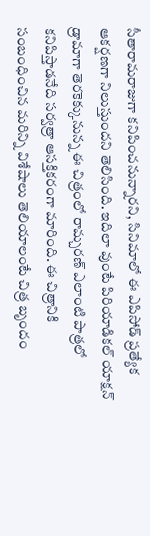సీతారామరాజుగా కనిపించనున్నారని, సినిమాలో ఈ ఎపిసోడ్ ప్రత్యేక ఆకర్షణగా నిలుస్తుందని తెలిసింది. ఇదిలా వుంటే పిరియాడికల్ యాక్షన్ డ్రామాగా తెరకెక్కునున్న ఈ చిత్రంలో రామ్చరణ్ ఎలాంటి పాత్రలో కనిపిస్తాడనేది సర్వత్రా ఆసక్తికరంగా మారింది. ఈ చిత్రానికి సంబంధించిన మరిన్ని విశేషాలు తెలియాలంటే చిత్ర బృందం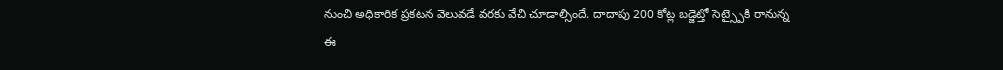నుంచి అధికారిక ప్రకటన వెలువడే వరకు వేచి చూడాల్సిందే. దాదాపు 200 కోట్ల బడ్జెట్తో సెట్స్పైకి రానున్న ఈ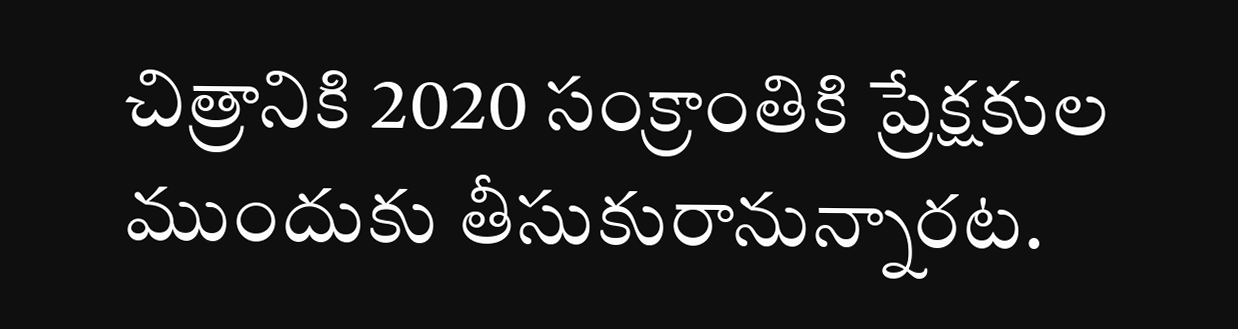చిత్రానికి 2020 సంక్రాంతికి ప్రేక్షకుల ముందుకు తీసుకురానున్నారట.